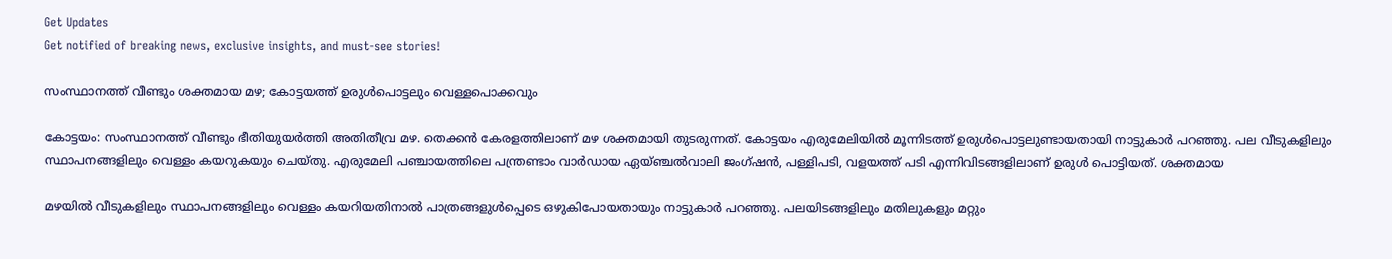Get Updates
Get notified of breaking news, exclusive insights, and must-see stories!

സംസ്ഥാനത്ത് വീണ്ടും ശക്തമായ മഴ; കോട്ടയത്ത് ഉരുള്‍പൊട്ടലും വെള്ളപൊക്കവും

കോട്ടയം: സംസ്ഥാനത്ത് വീണ്ടും ഭീതിയുയര്‍ത്തി അതിതീവ്ര മഴ. തെക്കന്‍ കേരളത്തിലാണ് മഴ ശക്തമായി തുടരുന്നത്. കോട്ടയം എരുമേലിയില്‍ മൂന്നിടത്ത് ഉരുള്‍പൊട്ടലുണ്ടായതായി നാട്ടുകാര്‍ പറഞ്ഞു. പല വീടുകളിലും സ്ഥാപനങ്ങളിലും വെള്ളം കയറുകയും ചെയ്തു. എരുമേലി പഞ്ചായത്തിലെ പന്ത്രണ്ടാം വാര്‍ഡായ ഏയ്ഞ്ചല്‍വാലി ജംഗ്ഷന്‍, പള്ളിപടി, വളയത്ത് പടി എന്നിവിടങ്ങളിലാണ് ഉരുള്‍ പൊട്ടിയത്. ശക്തമായ

മഴയില്‍ വീടുകളിലും സ്ഥാപനങ്ങളിലും വെള്ളം കയറിയതിനാല്‍ പാത്രങ്ങളുള്‍പ്പെടെ ഒഴുകിപോയതായും നാട്ടുകാര്‍ പറഞ്ഞു. പലയിടങ്ങളിലും മതിലുകളും മറ്റും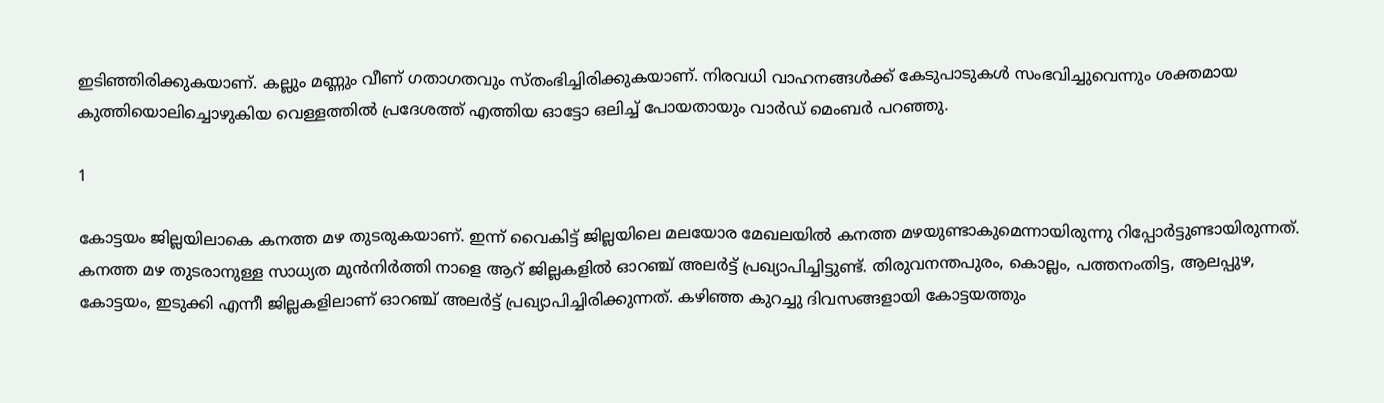ഇടിഞ്ഞിരിക്കുകയാണ്. കല്ലും മണ്ണും വീണ് ഗതാഗതവും സ്തംഭിച്ചിരിക്കുകയാണ്. നിരവധി വാഹനങ്ങള്‍ക്ക് കേടുപാടുകള്‍ സംഭവിച്ചുവെന്നും ശക്തമായ കുത്തിയൊലിച്ചൊഴുകിയ വെള്ളത്തില്‍ പ്രദേശത്ത് എത്തിയ ഓട്ടോ ഒലിച്ച് പോയതായും വാര്‍ഡ് മെംബര്‍ പറഞ്ഞു.

1

കോട്ടയം ജില്ലയിലാകെ കനത്ത മഴ തുടരുകയാണ്. ഇന്ന് വൈകിട്ട് ജില്ലയിലെ മലയോര മേഖലയില്‍ കനത്ത മഴയുണ്ടാകുമെന്നായിരുന്നു റിപ്പോര്‍ട്ടുണ്ടായിരുന്നത്. കനത്ത മഴ തുടരാനുള്ള സാധ്യത മുന്‍നിര്‍ത്തി നാളെ ആറ് ജില്ലകളില്‍ ഓറഞ്ച് അലര്‍ട്ട് പ്രഖ്യാപിച്ചിട്ടുണ്ട്. തിരുവനന്തപുരം, കൊല്ലം, പത്തനംതിട്ട, ആലപ്പുഴ, കോട്ടയം, ഇടുക്കി എന്നീ ജില്ലകളിലാണ് ഓറഞ്ച് അലര്‍ട്ട് പ്രഖ്യാപിച്ചിരിക്കുന്നത്. കഴിഞ്ഞ കുറച്ചു ദിവസങ്ങളായി കോട്ടയത്തും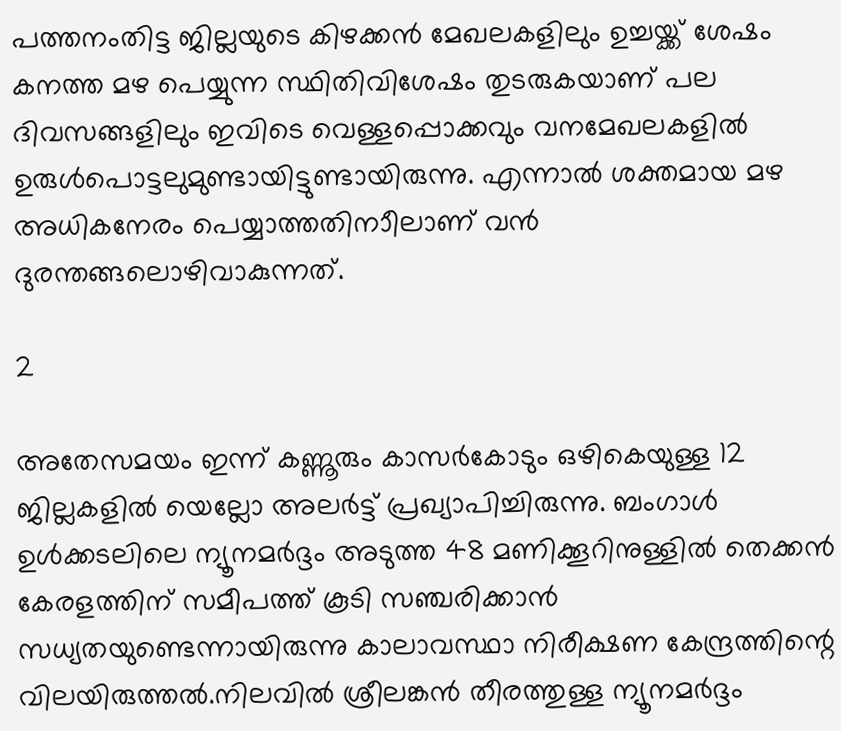പത്തനംതിട്ട ജില്ലയുടെ കിഴക്കന്‍ മേഖലകളിലും ഉച്ചയ്ക്ക് ശേഷം കനത്ത മഴ പെയ്യുന്ന സ്ഥിതിവിശേഷം തുടരുകയാണ് പല ദിവസങ്ങളിലും ഇവിടെ വെള്ളപ്പൊക്കവും വനമേഖലകളില്‍ ഉരുള്‍പൊട്ടലുമുണ്ടായിട്ടുണ്ടായിരുന്നു. എന്നാല്‍ ശക്തമായ മഴ അധികനേരം പെയ്യാത്തതിനാീലാണ് വന്‍ ദുരന്തങ്ങലൊഴിവാകുന്നത്.

2

അതേസമയം ഇന്ന് കണ്ണൂരും കാസര്‍കോടും ഒഴികെയുള്ള 12 ജില്ലകളില്‍ യെല്ലോ അലര്‍ട്ട് പ്രഖ്യാപിച്ചിരുന്നു. ബംഗാള്‍ ഉള്‍ക്കടലിലെ ന്യൂനമര്‍ദ്ദം അടുത്ത 48 മണിക്കൂറിനുള്ളില്‍ തെക്കന്‍ കേരളത്തിന് സമീപത്ത് കൂടി സഞ്ചരിക്കാന്‍ സധ്യതയുണ്ടെന്നായിരുന്നു കാലാവസ്ഥാ നിരീക്ഷണ കേന്ദ്രത്തിന്റെ വിലയിരുത്തല്‍.നിലവില്‍ ശ്രീലങ്കന്‍ തീരത്തുള്ള ന്യൂനമര്‍ദ്ദം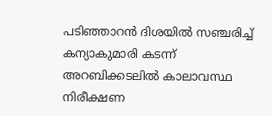പടിഞ്ഞാറന്‍ ദിശയില്‍ സഞ്ചരിച്ച് കന്യാകുമാരി കടന്ന് അറബിക്കടലില്‍ കാലാവസ്ഥ നിരീക്ഷണ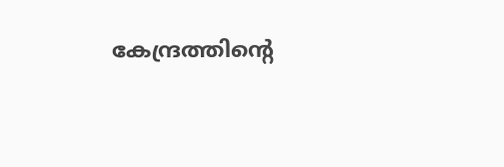കേന്ദ്രത്തിന്റെ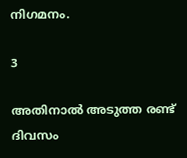നിഗമനം.

3

അതിനാല്‍ അടുത്ത രണ്ട് ദിവസം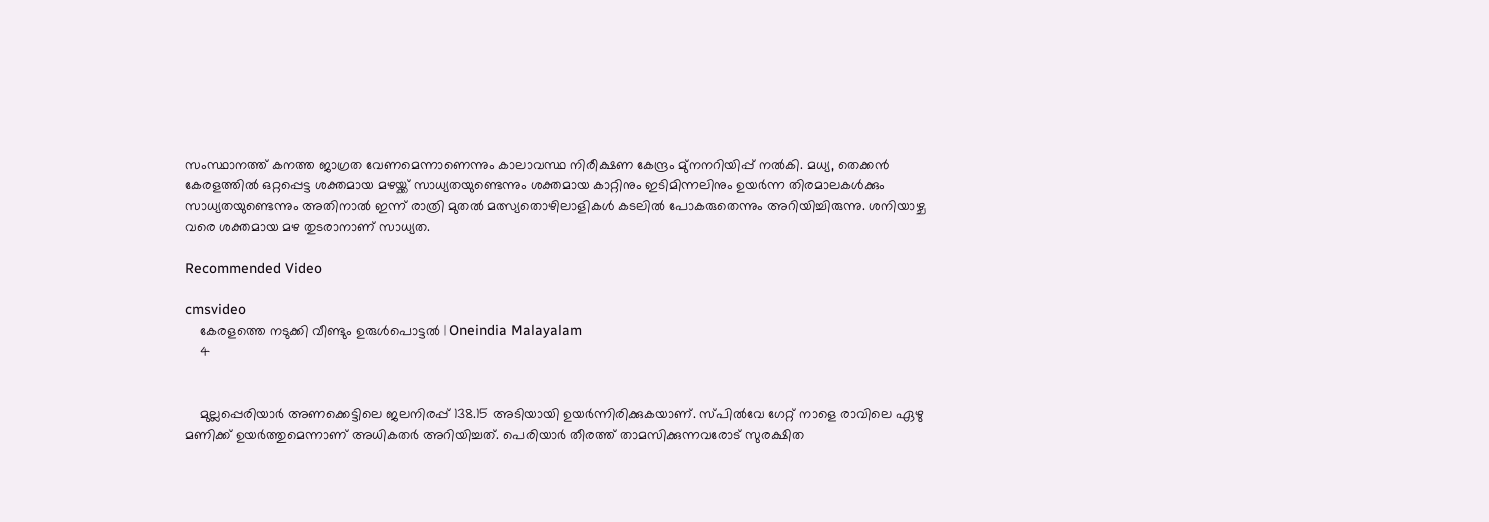സംസ്ഥാനത്ത് കനത്ത ജാഗ്രത വേണമെന്നാണെന്നും കാലാവസ്ഥ നിരീക്ഷണ കേന്ദ്രം മു്‌നനറിയിപ്പ് നല്‍കി. മധ്യ, തെക്കന്‍ കേരളത്തില്‍ ഒറ്റപ്പെട്ട ശക്തമായ മഴയ്ക്ക് സാധ്യതയുണ്ടെന്നും ശക്തമായ കാറ്റിനും ഇടിമിന്നലിനും ഉയര്‍ന്ന തിരമാലകള്‍ക്കും സാധ്യതയുണ്ടെന്നും അതിനാല്‍ ഇന്ന് രാത്രി മുതല്‍ മത്സ്യതൊഴിലാളികള്‍ കടലില്‍ പോകരുതെന്നും അറിയിച്ചിരുന്നു. ശനിയാഴ്ച വരെ ശക്തമായ മഴ തുടരാനാണ് സാധ്യത.

Recommended Video

cmsvideo
    കേരളത്തെ നടുക്കി വീണ്ടും ഉരുൾപൊട്ടൽ | Oneindia Malayalam
    4


    മുല്ലപ്പെരിയാര്‍ അണക്കെട്ടിലെ ജലനിരപ്പ് 138.15 അടിയായി ഉയര്‍ന്നിരിക്കുകയാണ്. സ്പില്‍വേ ഗേറ്റ് നാളെ രാവിലെ ഏഴു മണിക്ക് ഉയര്‍ത്തുമെന്നാണ് അധികതര്‍ അറിയിച്ചത്. പെരിയാര്‍ തീരത്ത് താമസിക്കുന്നവരോട് സുരക്ഷിത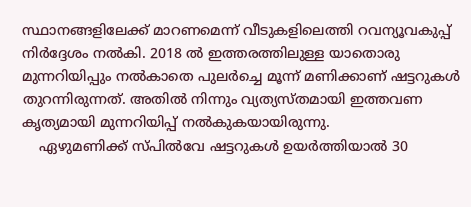സ്ഥാനങ്ങളിലേക്ക് മാറണമെന്ന് വീടുകളിലെത്തി റവന്യൂവകുപ്പ് നിര്‍ദ്ദേശം നല്‍കി. 2018 ല്‍ ഇത്തരത്തിലുള്ള യാതൊരു മുന്നറിയിപ്പും നല്‍കാതെ പുലര്‍ച്ചെ മൂന്ന് മണിക്കാണ് ഷട്ടറുകള്‍ തുറന്നിരുന്നത്. അതില്‍ നിന്നും വ്യത്യസ്തമായി ഇത്തവണ കൃത്യമായി മുന്നറിയിപ്പ് നല്‍കുകയായിരുന്നു.
    ഏഴുമണിക്ക് സ്പില്‍വേ ഷട്ടറുകള്‍ ഉയര്‍ത്തിയാല്‍ 30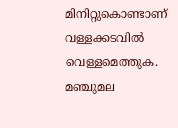മിനിറ്റുകൊണ്ടാണ് വള്ളക്കടവില്‍ വെള്ളമെത്തുക. മഞ്ചുമല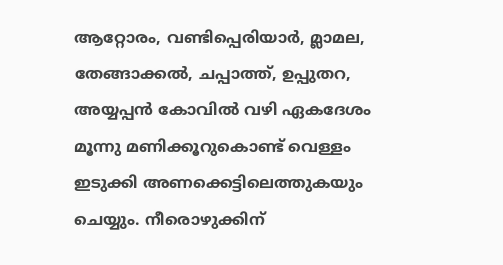ആറ്റോരം, വണ്ടിപ്പെരിയാര്‍, മ്ലാമല, തേങ്ങാക്കല്‍, ചപ്പാത്ത്, ഉപ്പുതറ, അയ്യപ്പന്‍ കോവില്‍ വഴി ഏകദേശം മൂന്നു മണിക്കൂറുകൊണ്ട് വെള്ളം ഇടുക്കി അണക്കെട്ടിലെത്തുകയും ചെയ്യും. നീരൊഴുക്കിന്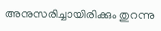അനുസരിച്ചായിരിക്കും തുറന്നു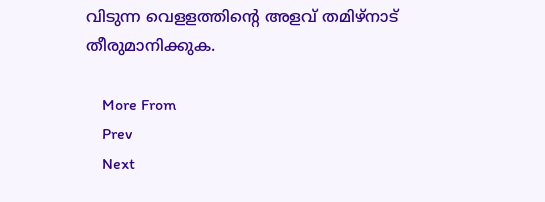വിടുന്ന വെളളത്തിന്റെ അളവ് തമിഴ്‌നാട് തീരുമാനിക്കുക.

    More From
    Prev
    Next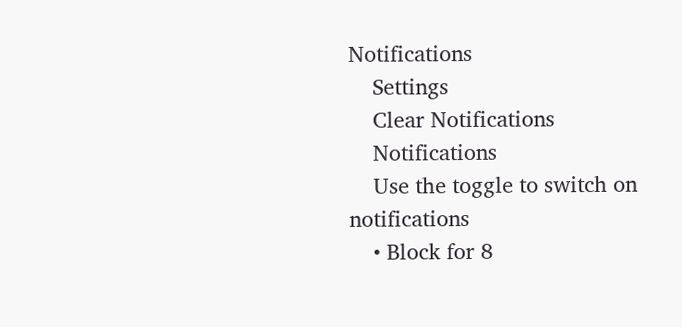Notifications
    Settings
    Clear Notifications
    Notifications
    Use the toggle to switch on notifications
    • Block for 8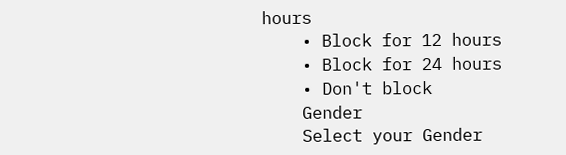hours
    • Block for 12 hours
    • Block for 24 hours
    • Don't block
    Gender
    Select your Gender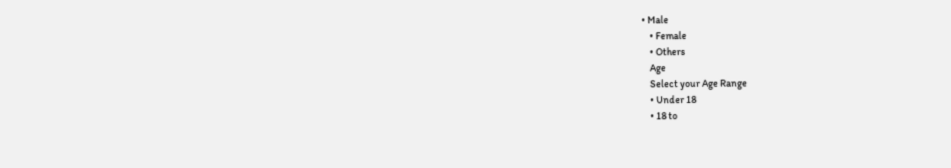• Male
    • Female
    • Others
    Age
    Select your Age Range
    • Under 18
    • 18 to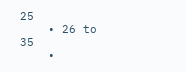25
    • 26 to 35
    •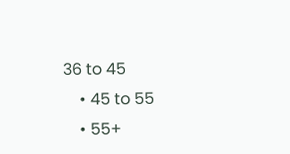36 to 45
    • 45 to 55
    • 55+